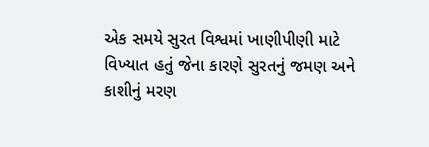એક સમયે સુરત વિશ્વમાં ખાણીપીણી માટે વિખ્યાત હતું જેના કારણે સુરતનું જમણ અને કાશીનું મરણ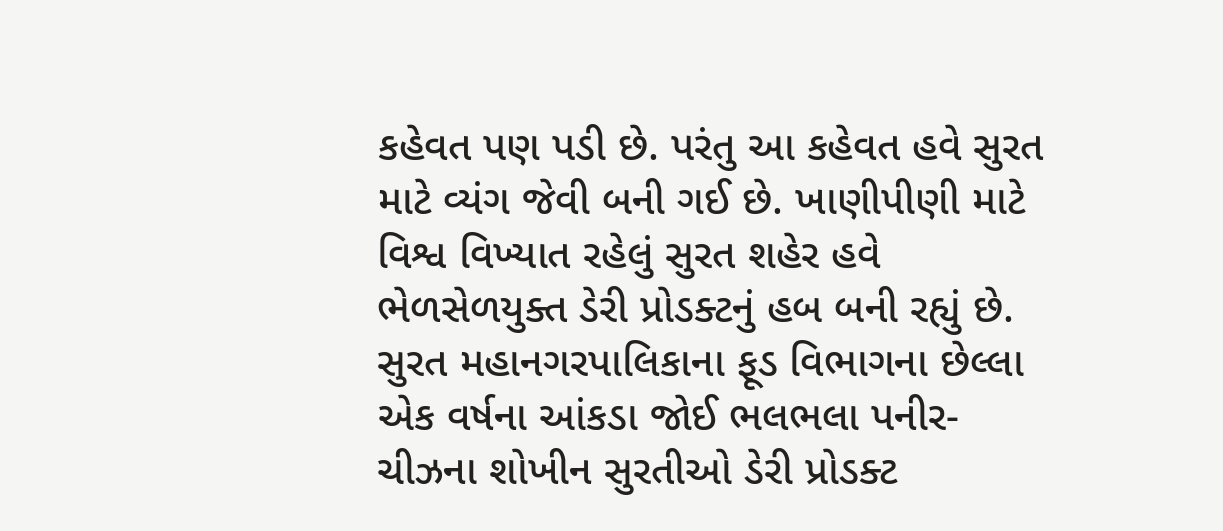કહેવત પણ પડી છે. પરંતુ આ કહેવત હવે સુરત માટે વ્યંગ જેવી બની ગઈ છે. ખાણીપીણી માટે વિશ્વ વિખ્યાત રહેલું સુરત શહેર હવે ભેળસેળયુક્ત ડેરી પ્રોડક્ટનું હબ બની રહ્યું છે. સુરત મહાનગરપાલિકાના ફૂડ વિભાગના છેલ્લા એક વર્ષના આંકડા જોઈ ભલભલા પનીર- ચીઝના શોખીન સુરતીઓ ડેરી પ્રોડક્ટ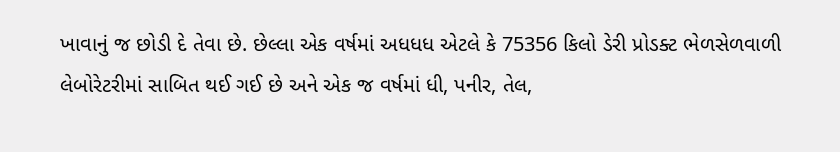ખાવાનું જ છોડી દે તેવા છે. છેલ્લા એક વર્ષમાં અધધધ એટલે કે 75356 કિલો ડેરી પ્રોડક્ટ ભેળસેળવાળી લેબોરેટરીમાં સાબિત થઈ ગઈ છે અને એક જ વર્ષમાં ધી, પનીર, તેલ,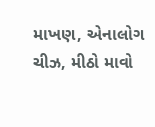માખણ, એનાલોગ ચીઝ, મીઠો માવો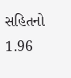સહિતનો 1.96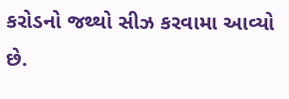કરોડનો જથ્થો સીઝ કરવામા આવ્યો છે.